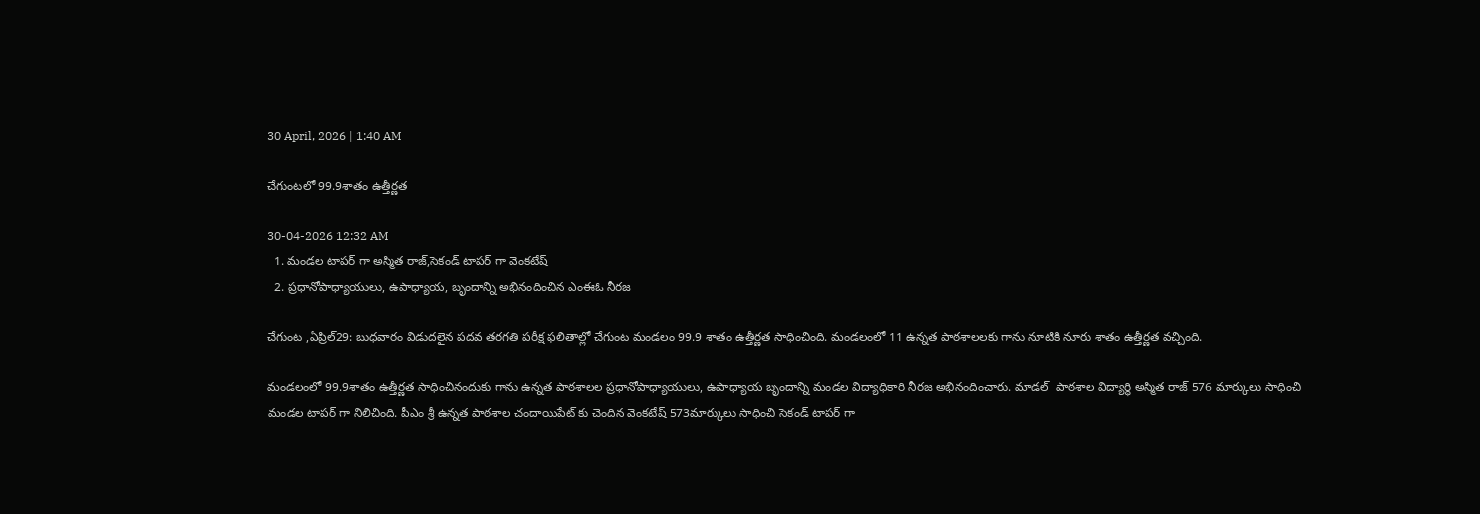30 April, 2026 | 1:40 AM

చేగుంటలో 99.9శాతం ఉత్తీర్ణత

30-04-2026 12:32 AM
  1. మండల టాపర్ గా అస్మిత రాజ్,సెకండ్ టాపర్ గా వెంకటేష్
  2. ప్రధానోపాధ్యాయులు, ఉపాధ్యాయ, బృందాన్ని అభినందించిన ఎంఈఓ నీరజ

చేగుంట ,ఏప్రిల్29: బుధవారం విడుదలైన పదవ తరగతి పరీక్ష ఫలితాల్లో చేగుంట మండలం 99.9 శాతం ఉత్తీర్ణత సాధించింది. మండలంలో 11 ఉన్నత పాఠశాలలకు గాను నూటికి నూరు శాతం ఉత్తీర్ణత వచ్చింది.

మండలంలో 99.9శాతం ఉత్తీర్ణత సాధించినందుకు గాను ఉన్నత పాఠశాలల ప్రధానోపాధ్యాయులు, ఉపాధ్యాయ బృందాన్ని మండల విద్యాధికారి నీరజ అభినందించారు. మాడల్  పాఠశాల విద్యార్థి అస్మిత రాజ్ 576 మార్కులు సాధించి మండల టాపర్ గా నిలిచింది. పీఎం శ్రీ ఉన్నత పాఠశాల చందాయిపేట్ కు చెందిన వెంకటేష్ 573మార్కులు సాధించి సెకండ్ టాపర్ గా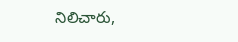నిలిచారు,